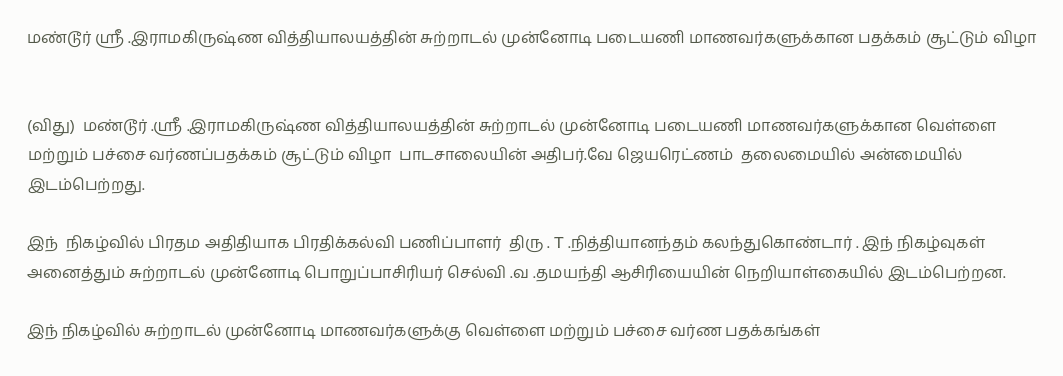மண்டூர் ஸ்ரீ .இராமகிருஷ்ண வித்தியாலயத்தின் சுற்றாடல் முன்னோடி படையணி மாணவர்களுக்கான பதக்கம் சூட்டும் விழா


(விது)  மண்டூர் .ஸ்ரீ .இராமகிருஷ்ண வித்தியாலயத்தின் சுற்றாடல் முன்னோடி படையணி மாணவர்களுக்கான வெள்ளை மற்றும் பச்சை வர்ணப்பதக்கம் சூட்டும் விழா  பாடசாலையின் அதிபர்.வே ஜெயரெட்ணம்  தலைமையில் அன்மையில் இடம்பெற்றது.

இந்  நிகழ்வில் பிரதம அதிதியாக பிரதிக்கல்வி பணிப்பாளர்  திரு . T .நித்தியானந்தம் கலந்துகொண்டார் . இந் நிகழ்வுகள் அனைத்தும் சுற்றாடல் முன்னோடி பொறுப்பாசிரியர் செல்வி .வ .தமயந்தி ஆசிரியையின் நெறியாள்கையில் இடம்பெற்றன.

இந் நிகழ்வில் சுற்றாடல் முன்னோடி மாணவர்களுக்கு வெள்ளை மற்றும் பச்சை வர்ண பதக்கங்கள்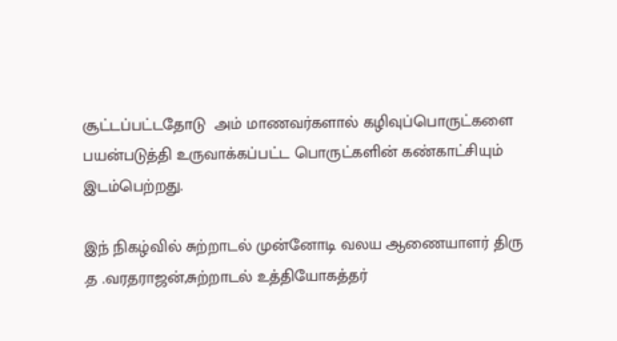சூட்டப்பட்டதோடு  அம் மாணவர்களால் கழிவுப்பொருட்களை பயன்படுத்தி உருவாக்கப்பட்ட பொருட்களின் கண்காட்சியும் இடம்பெற்றது.

இந் நிகழ்வில் சுற்றாடல் முன்னோடி வலய ஆணையாளர் திரு .த .வரதராஜன்,சுற்றாடல் உத்தியோகத்தர்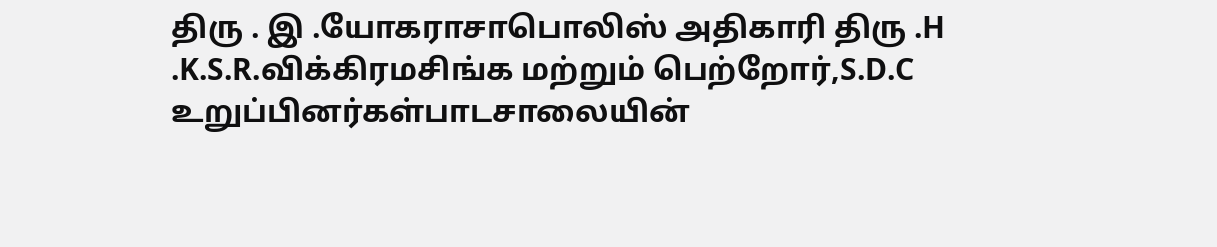திரு . இ .யோகராசாபொலிஸ் அதிகாரி திரு .H .K.S.R.விக்கிரமசிங்க மற்றும் பெற்றோர்,S.D.C உறுப்பினர்கள்பாடசாலையின்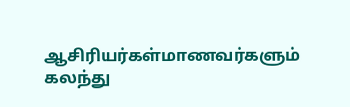ஆசிரியர்கள்மாணவர்களும் கலந்து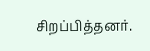சிறப்பித்தனர்.